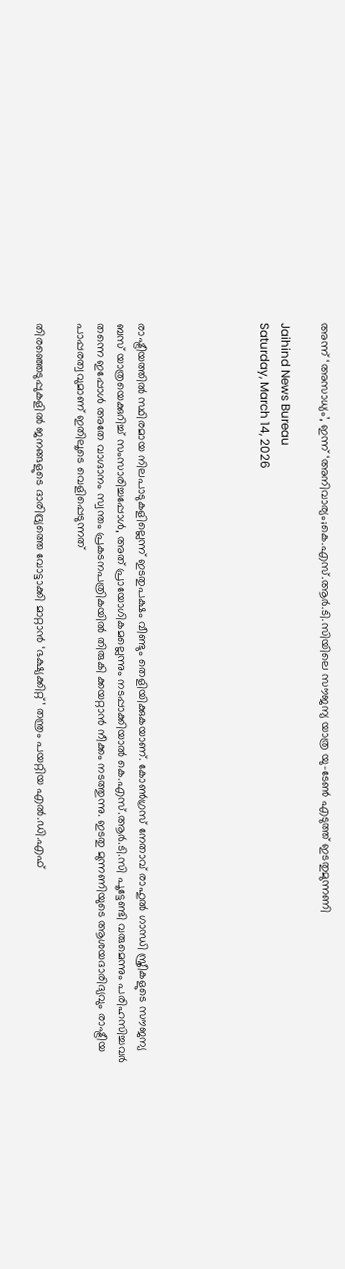അന്ന് ‘അസാധ്യം’, ഇന്ന് ‘അനിവാര്യം;കെ.എസ്.ആർ.ടി.സിയിലെ സൗജന്യ യാത്ര യു-ടേൺ എടുത്ത് ഇടതുമുന്നണി

Jaihind News Bureau
Saturday, March 14, 2026





രാഷ്ട്രീയത്തില്‍ സ്ഥിരമായ നിലപാടുകളില്ലെന്ന് ഇടതുപക്ഷം വീണ്ടും തെളിയിക്കുകയാണ്. കോണ്‍ഗ്രസ് നേതാവ് രാഹുല്‍ ഗാന്ധി സ്ത്രീകളുടെ സൗജന്യ ബസ് യാത്രയെക്കുറിച്ച് സംസാരിച്ചപ്പോള്‍, അത് പ്രായോഗികമല്ലെന്നും നടപ്പാക്കിയാല്‍ കെ.എസ്.ആര്‍.ടി.സി പൂട്ടേണ്ടി വരുമെന്നും പരിഹസിച്ചവര്‍ തന്നെ ഇപ്പോള്‍ അതേ വാഗ്ദാനം സ്വന്തം പ്രകടനപത്രികയില്‍ തിരുകി ക്കയറ്റാന്‍ നീക്കം നടത്തുന്നു. ഇടതു മുന്നണിയുടെ ആശയദാരിദ്യവും രാഷ്ട്രീയ പാപ്പരത്വവുമാണ് ഇതിലൂടെ വെളിപ്പെടുന്നത്

തിരഞ്ഞെടുപ്പുകളില്‍ ജനങ്ങളുടെ ദാരിദ്ര്യത്തെ വോട്ടാക്കി മാറ്റാന്‍ ‘ഭക്ഷ്യക്കിറ്റ്’ തന്ത്രം പയറ്റിയ എല്‍.ഡി.എഫ്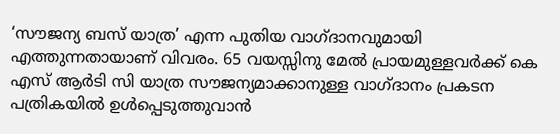‘സൗജന്യ ബസ് യാത്ര’ എന്ന പുതിയ വാഗ്ദാനവുമായി എത്തുന്നതായാണ് വിവരം. 65 വയസ്സിനു മേല്‍ പ്രായമുള്ളവര്‍ക്ക് കെ എസ് ആര്‍ടി സി യാത്ര സൗജന്യമാക്കാനുള്ള വാഗ്ദാനം പ്രകടന പത്രികയില്‍ ഉള്‍പ്പെടുത്തുവാന്‍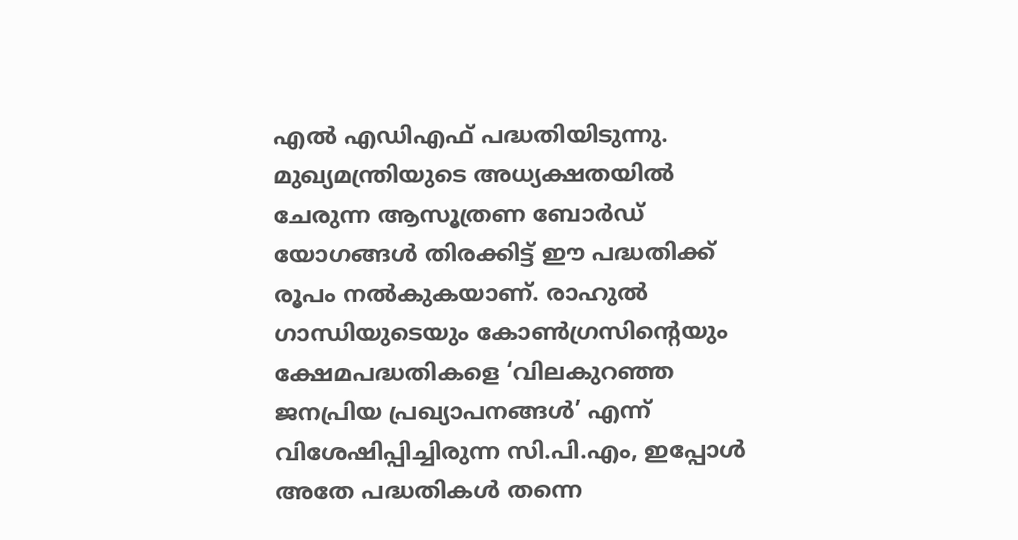എല്‍ എഡിഎഫ് പദ്ധതിയിടുന്നു. മുഖ്യമന്ത്രിയുടെ അധ്യക്ഷതയില്‍ ചേരുന്ന ആസൂത്രണ ബോര്‍ഡ് യോഗങ്ങള്‍ തിരക്കിട്ട് ഈ പദ്ധതിക്ക് രൂപം നല്‍കുകയാണ്. രാഹുല്‍ ഗാന്ധിയുടെയും കോണ്‍ഗ്രസിന്റെയും ക്ഷേമപദ്ധതികളെ ‘വിലകുറഞ്ഞ ജനപ്രിയ പ്രഖ്യാപനങ്ങള്‍’ എന്ന് വിശേഷിപ്പിച്ചിരുന്ന സി.പി.എം, ഇപ്പോള്‍ അതേ പദ്ധതികള്‍ തന്നെ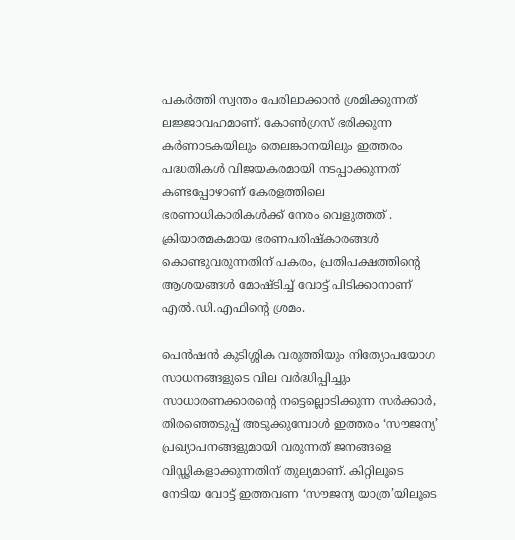പകര്‍ത്തി സ്വന്തം പേരിലാക്കാന്‍ ശ്രമിക്കുന്നത് ലജ്ജാവഹമാണ്. കോണ്‍ഗ്രസ് ഭരിക്കുന്ന കര്‍ണാടകയിലും തെലങ്കാനയിലും ഇത്തരം പദ്ധതികള്‍ വിജയകരമായി നടപ്പാക്കുന്നത് കണ്ടപ്പോഴാണ് കേരളത്തിലെ ഭരണാധികാരികള്‍ക്ക് നേരം വെളുത്തത് . ക്രിയാത്മകമായ ഭരണപരിഷ്‌കാരങ്ങള്‍ കൊണ്ടുവരുന്നതിന് പകരം, പ്രതിപക്ഷത്തിന്റെ ആശയങ്ങള്‍ മോഷ്ടിച്ച് വോട്ട് പിടിക്കാനാണ് എല്‍.ഡി.എഫിന്റെ ശ്രമം.

പെന്‍ഷന്‍ കുടിശ്ശിക വരുത്തിയും നിത്യോപയോഗ സാധനങ്ങളുടെ വില വര്‍ദ്ധിപ്പിച്ചും സാധാരണക്കാരന്റെ നട്ടെല്ലൊടിക്കുന്ന സര്‍ക്കാര്‍, തിരഞ്ഞെടുപ്പ് അടുക്കുമ്പോള്‍ ഇത്തരം ‘സൗജന്യ’ പ്രഖ്യാപനങ്ങളുമായി വരുന്നത് ജനങ്ങളെ വിഡ്ഢികളാക്കുന്നതിന് തുല്യമാണ്. കിറ്റിലൂടെ നേടിയ വോട്ട് ഇത്തവണ ‘സൗജന്യ യാത്ര’യിലൂടെ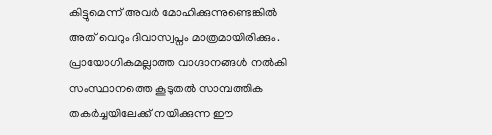കിട്ടുമെന്ന് അവര്‍ മോഹിക്കുന്നുണ്ടെങ്കില്‍ അത് വെറും ദിവാസ്വപ്നം മാത്രമായിരിക്കും. പ്രായോഗികമല്ലാത്ത വാഗ്ദാനങ്ങള്‍ നല്‍കി സംസ്ഥാനത്തെ കൂടുതല്‍ സാമ്പത്തിക തകര്‍ച്ചയിലേക്ക് നയിക്കുന്ന ഈ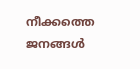നീക്കത്തെ ജനങ്ങള്‍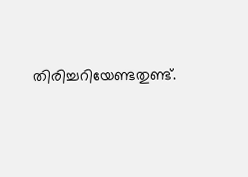തിരിച്ചറിയേണ്ടതുണ്ട്.